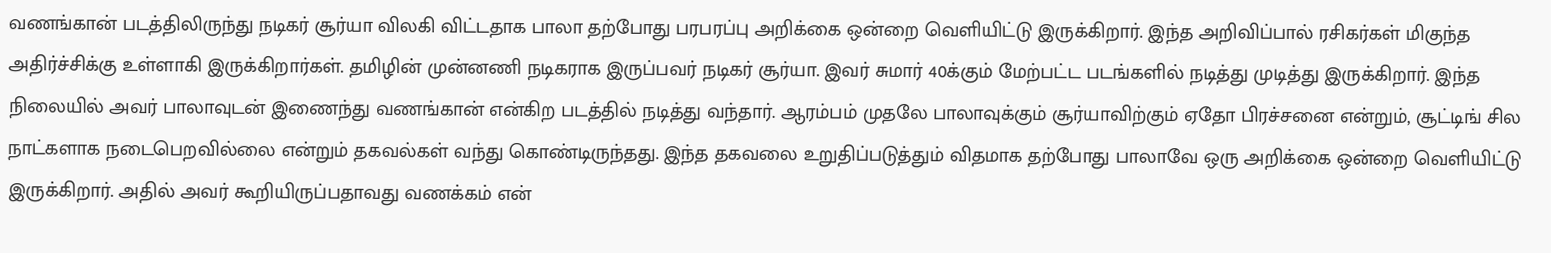வணங்கான் படத்திலிருந்து நடிகர் சூர்யா விலகி விட்டதாக பாலா தற்போது பரபரப்பு அறிக்கை ஒன்றை வெளியிட்டு இருக்கிறார். இந்த அறிவிப்பால் ரசிகர்கள் மிகுந்த அதிர்ச்சிக்கு உள்ளாகி இருக்கிறார்கள். தமிழின் முன்னணி நடிகராக இருப்பவர் நடிகர் சூர்யா. இவர் சுமார் 40க்கும் மேற்பட்ட படங்களில் நடித்து முடித்து இருக்கிறார். இந்த நிலையில் அவர் பாலாவுடன் இணைந்து வணங்கான் என்கிற படத்தில் நடித்து வந்தார். ஆரம்பம் முதலே பாலாவுக்கும் சூர்யாவிற்கும் ஏதோ பிரச்சனை என்றும், சூட்டிங் சில நாட்களாக நடைபெறவில்லை என்றும் தகவல்கள் வந்து கொண்டிருந்தது. இந்த தகவலை உறுதிப்படுத்தும் விதமாக தற்போது பாலாவே ஒரு அறிக்கை ஒன்றை வெளியிட்டு இருக்கிறார். அதில் அவர் கூறியிருப்பதாவது வணக்கம் என்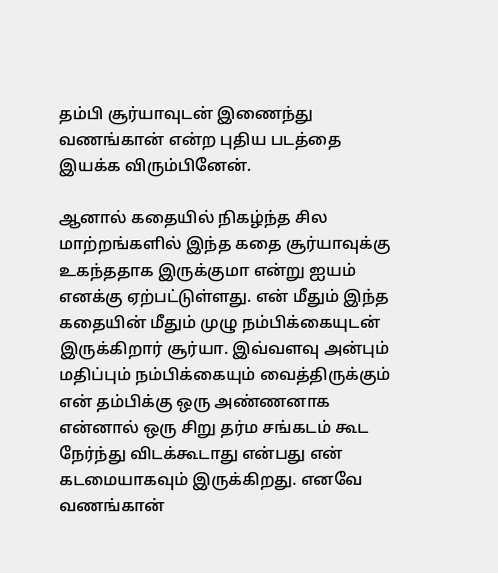தம்பி சூர்யாவுடன் இணைந்து வணங்கான் என்ற புதிய படத்தை இயக்க விரும்பினேன்.

ஆனால் கதையில் நிகழ்ந்த சில மாற்றங்களில் இந்த கதை சூர்யாவுக்கு உகந்ததாக இருக்குமா என்று ஐயம் எனக்கு ஏற்பட்டுள்ளது. என் மீதும் இந்த கதையின் மீதும் முழு நம்பிக்கையுடன் இருக்கிறார் சூர்யா. இவ்வளவு அன்பும் மதிப்பும் நம்பிக்கையும் வைத்திருக்கும் என் தம்பிக்கு ஒரு அண்ணனாக என்னால் ஒரு சிறு தர்ம சங்கடம் கூட நேர்ந்து விடக்கூடாது என்பது என் கடமையாகவும் இருக்கிறது. எனவே வணங்கான்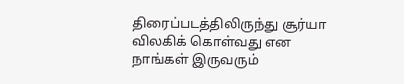திரைப்படத்திலிருந்து சூர்யா விலகிக் கொள்வது என நாங்கள் இருவரும்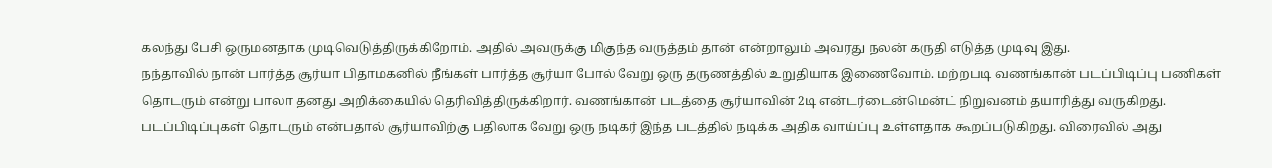கலந்து பேசி ஒருமனதாக முடிவெடுத்திருக்கிறோம். அதில் அவருக்கு மிகுந்த வருத்தம் தான் என்றாலும் அவரது நலன் கருதி எடுத்த முடிவு இது.
நந்தாவில் நான் பார்த்த சூர்யா பிதாமகனில் நீங்கள் பார்த்த சூர்யா போல் வேறு ஒரு தருணத்தில் உறுதியாக இணைவோம். மற்றபடி வணங்கான் படப்பிடிப்பு பணிகள் தொடரும் என்று பாலா தனது அறிக்கையில் தெரிவித்திருக்கிறார். வணங்கான் படத்தை சூர்யாவின் 2டி என்டர்டைன்மென்ட் நிறுவனம் தயாரித்து வருகிறது. படப்பிடிப்புகள் தொடரும் என்பதால் சூர்யாவிற்கு பதிலாக வேறு ஒரு நடிகர் இந்த படத்தில் நடிக்க அதிக வாய்ப்பு உள்ளதாக கூறப்படுகிறது. விரைவில் அது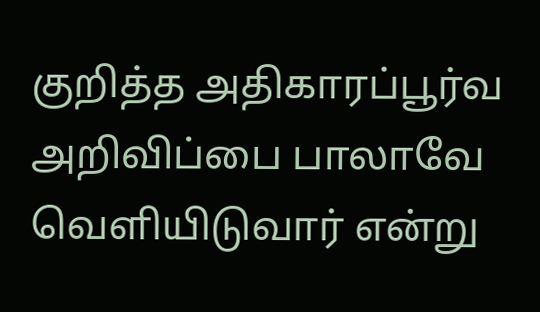குறித்த அதிகாரப்பூர்வ அறிவிப்பை பாலாவே வெளியிடுவார் என்று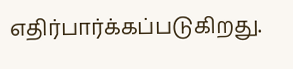எதிர்பார்க்கப்படுகிறது.